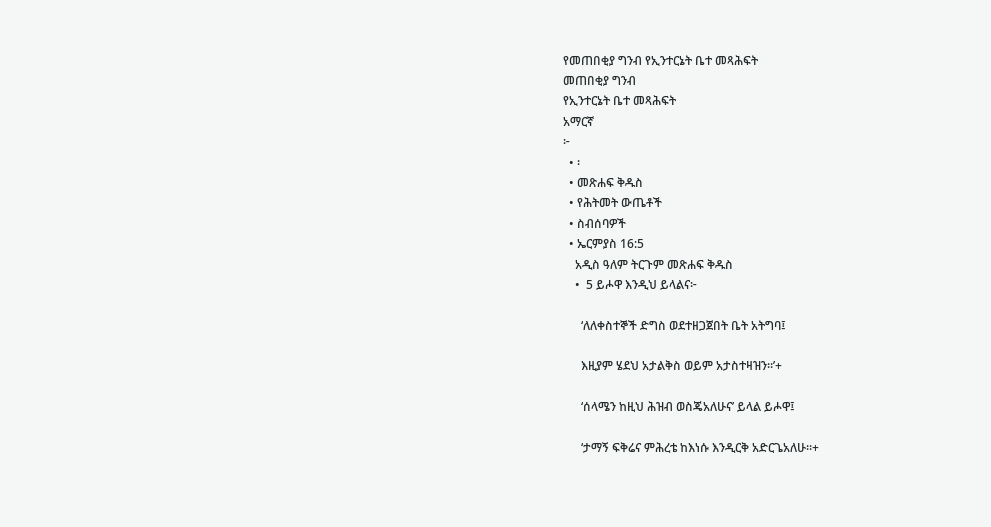የመጠበቂያ ግንብ የኢንተርኔት ቤተ መጻሕፍት
መጠበቂያ ግንብ
የኢንተርኔት ቤተ መጻሕፍት
አማርኛ
፦
  • ፡
  • መጽሐፍ ቅዱስ
  • የሕትመት ውጤቶች
  • ስብሰባዎች
  • ኤርምያስ 16:5
    አዲስ ዓለም ትርጉም መጽሐፍ ቅዱስ
    •  5 ይሖዋ እንዲህ ይላልና፦

      ‘ለለቀስተኞች ድግስ ወደተዘጋጀበት ቤት አትግባ፤

      እዚያም ሄደህ አታልቅስ ወይም አታስተዛዝን።’+

      ‘ሰላሜን ከዚህ ሕዝብ ወስጄአለሁና’ ይላል ይሖዋ፤

      ‘ታማኝ ፍቅሬና ምሕረቴ ከእነሱ እንዲርቅ አድርጌአለሁ።+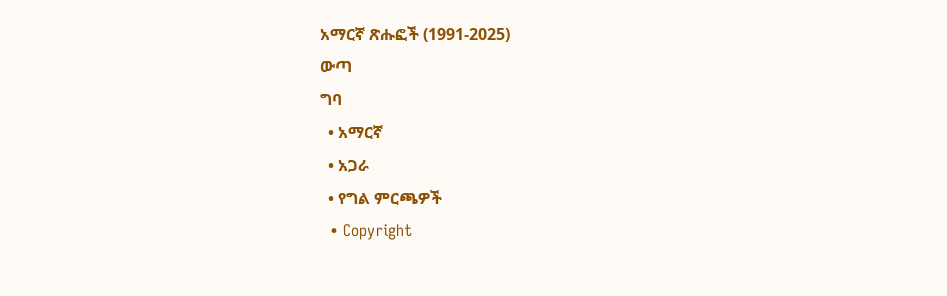አማርኛ ጽሑፎች (1991-2025)
ውጣ
ግባ
  • አማርኛ
  • አጋራ
  • የግል ምርጫዎች
  • Copyright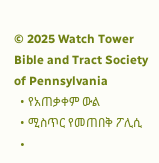© 2025 Watch Tower Bible and Tract Society of Pennsylvania
  • የአጠቃቀም ውል
  • ሚስጥር የመጠበቅ ፖሊሲ
  •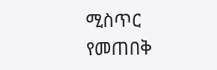ሚስጥር የመጠበቅ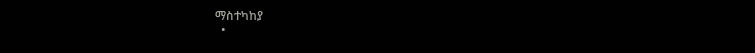ማስተካከያ
  •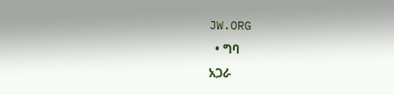JW.ORG
  • ግባ
አጋራ